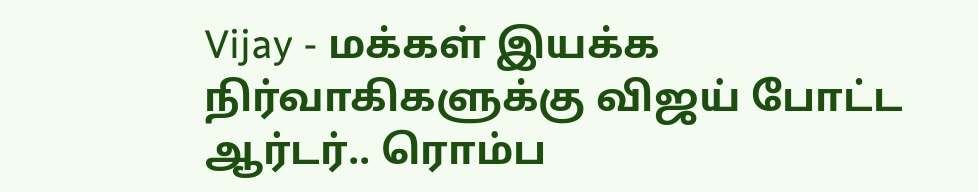Vijay - மக்கள் இயக்க நிர்வாகிகளுக்கு விஜய் போட்ட ஆர்டர்.. ரொம்ப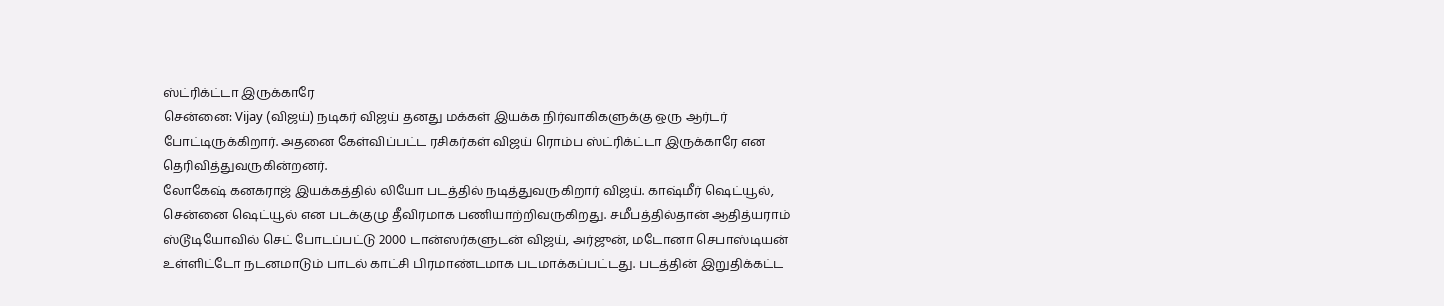ஸ்ட்ரிக்ட்டா இருக்காரே
சென்னை: Vijay (விஜய்) நடிகர் விஜய் தனது மக்கள் இயக்க நிர்வாகிகளுக்கு ஒரு ஆர்டர் போட்டிருக்கிறார். அதனை கேள்விப்பட்ட ரசிகர்கள் விஜய் ரொம்ப ஸ்ட்ரிக்ட்டா இருக்காரே என தெரிவித்துவருகின்றனர்.
லோகேஷ் கனகராஜ் இயக்கத்தில் லியோ படத்தில் நடித்துவருகிறார் விஜய். காஷ்மீர் ஷெட்யூல், சென்னை ஷெட்யூல் என படக்குழு தீவிரமாக பணியாற்றிவருகிறது. சமீபத்தில்தான் ஆதித்யராம் ஸ்டூடியோவில் செட் போடப்பட்டு 2000 டான்ஸர்களுடன் விஜய், அர்ஜுன், மடோனா செபாஸ்டியன் உள்ளிட்டோ நடனமாடும் பாடல் காட்சி பிரமாண்டமாக படமாக்கப்பட்டது. படத்தின் இறுதிக்கட்ட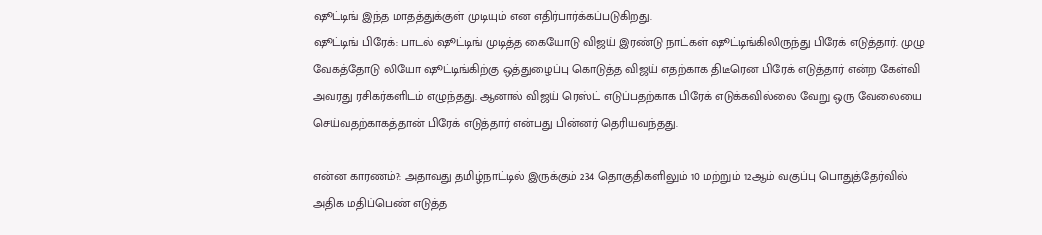ஷூட்டிங் இந்த மாதத்துக்குள் முடியும் என எதிர்பார்க்கப்படுகிறது.
ஷூட்டிங் பிரேக்: பாடல் ஷூட்டிங் முடித்த கையோடு விஜய் இரண்டு நாட்கள் ஷூட்டிங்கிலிருந்து பிரேக் எடுத்தார். முழு வேகத்தோடு லியோ ஷூட்டிங்கிற்கு ஒத்துழைப்பு கொடுத்த விஜய் எதற்காக திடீரென பிரேக் எடுத்தார் என்ற கேள்வி அவரது ரசிகர்களிடம் எழுந்தது. ஆனால் விஜய் ரெஸ்ட் எடுப்பதற்காக பிரேக் எடுக்கவில்லை வேறு ஒரு வேலையை செய்வதற்காகத்தான் பிரேக் எடுத்தார் என்பது பின்னர் தெரியவந்தது.

என்ன காரணம்?: அதாவது தமிழ்நாட்டில் இருக்கும் 234 தொகுதிகளிலும் 10 மற்றும் 12ஆம் வகுப்பு பொதுத்தேர்வில் அதிக மதிப்பெண் எடுத்த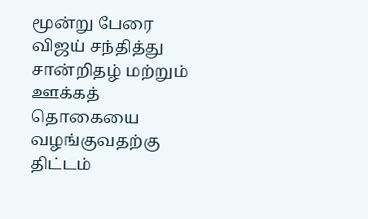மூன்று பேரை விஜய் சந்தித்து சான்றிதழ் மற்றும் ஊக்கத் தொகையை வழங்குவதற்கு திட்டம்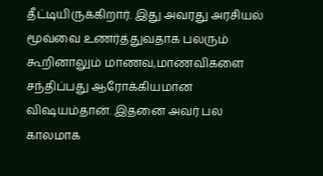தீட்டியிருக்கிறார். இது அவரது அரசியல் மூவ்வை உணர்த்துவதாக பலரும் கூறினாலும் மாணவ,மாணவிகளை சந்திப்பது ஆரோக்கியமான விஷயம்தான். இதனை அவர் பல காலமாக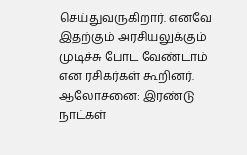செய்துவருகிறார். எனவே இதற்கும் அரசியலுக்கும் முடிச்சு போட வேண்டாம் என ரசிகர்கள் கூறினர்.
ஆலோசனை: இரண்டு நாட்கள்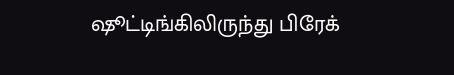ஷூட்டிங்கிலிருந்து பிரேக்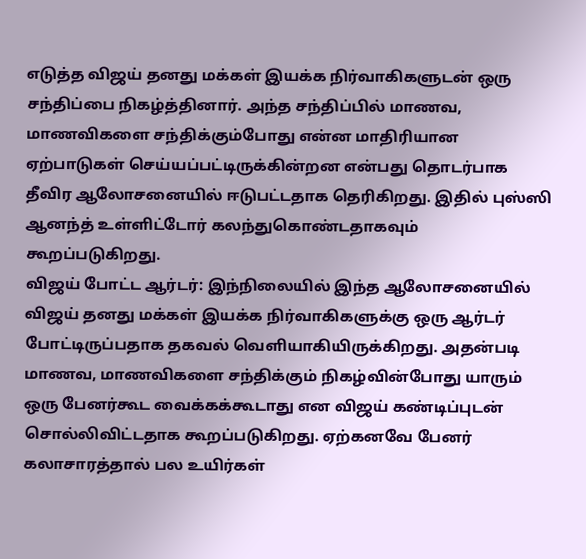எடுத்த விஜய் தனது மக்கள் இயக்க நிர்வாகிகளுடன் ஒரு சந்திப்பை நிகழ்த்தினார். அந்த சந்திப்பில் மாணவ, மாணவிகளை சந்திக்கும்போது என்ன மாதிரியான ஏற்பாடுகள் செய்யப்பட்டிருக்கின்றன என்பது தொடர்பாக தீவிர ஆலோசனையில் ஈடுபட்டதாக தெரிகிறது. இதில் புஸ்ஸி ஆனந்த் உள்ளிட்டோர் கலந்துகொண்டதாகவும் கூறப்படுகிறது.
விஜய் போட்ட ஆர்டர்: இந்நிலையில் இந்த ஆலோசனையில் விஜய் தனது மக்கள் இயக்க நிர்வாகிகளுக்கு ஒரு ஆர்டர் போட்டிருப்பதாக தகவல் வெளியாகியிருக்கிறது. அதன்படி மாணவ, மாணவிகளை சந்திக்கும் நிகழ்வின்போது யாரும் ஒரு பேனர்கூட வைக்கக்கூடாது என விஜய் கண்டிப்புடன் சொல்லிவிட்டதாக கூறப்படுகிறது. ஏற்கனவே பேனர் கலாசாரத்தால் பல உயிர்கள்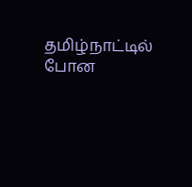தமிழ்நாட்டில் போன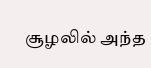சூழலில் அந்த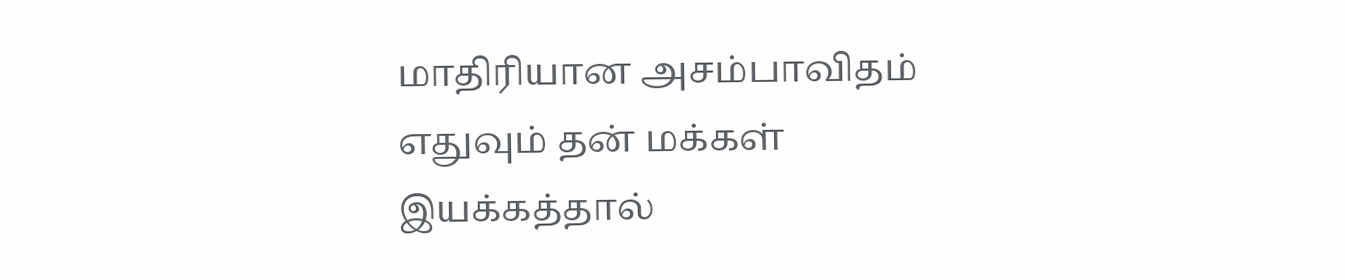மாதிரியான அசம்பாவிதம் எதுவும் தன் மக்கள் இயக்கத்தால்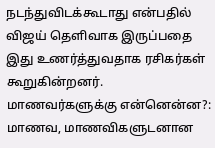நடந்துவிடக்கூடாது என்பதில் விஜய் தெளிவாக இருப்பதை இது உணர்த்துவதாக ரசிகர்கள் கூறுகின்றனர்.
மாணவர்களுக்கு என்னென்ன?: மாணவ, மாணவிகளுடனான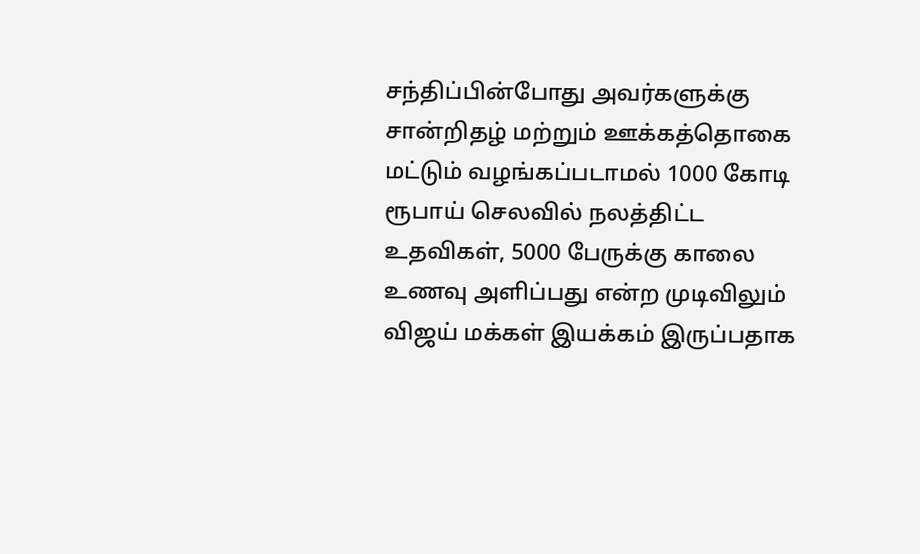சந்திப்பின்போது அவர்களுக்கு சான்றிதழ் மற்றும் ஊக்கத்தொகை மட்டும் வழங்கப்படாமல் 1000 கோடி ரூபாய் செலவில் நலத்திட்ட உதவிகள், 5000 பேருக்கு காலை உணவு அளிப்பது என்ற முடிவிலும் விஜய் மக்கள் இயக்கம் இருப்பதாக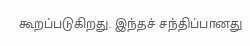கூறப்படுகிறது. இந்தச் சந்திப்பானது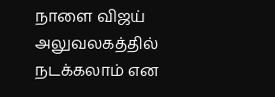நாளை விஜய் அலுவலகத்தில் நடக்கலாம் என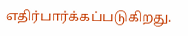எதிர்பார்க்கப்படுகிறது.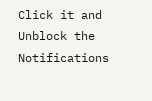Click it and Unblock the Notifications